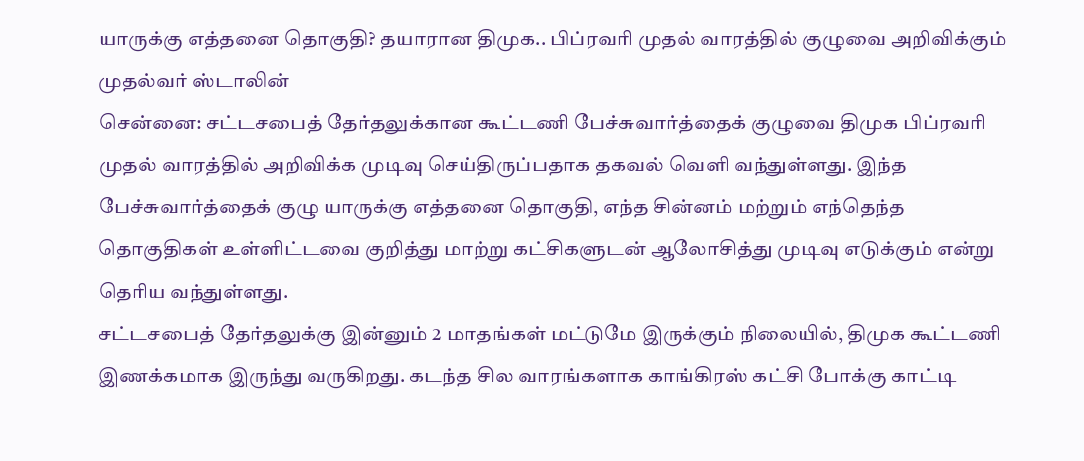யாருக்கு எத்தனை தொகுதி? தயாரான திமுக.. பிப்ரவரி முதல் வாரத்தில் குழுவை அறிவிக்கும் முதல்வர் ஸ்டாலின்
சென்னை: சட்டசபைத் தேர்தலுக்கான கூட்டணி பேச்சுவார்த்தைக் குழுவை திமுக பிப்ரவரி முதல் வாரத்தில் அறிவிக்க முடிவு செய்திருப்பதாக தகவல் வெளி வந்துள்ளது. இந்த பேச்சுவார்த்தைக் குழு யாருக்கு எத்தனை தொகுதி, எந்த சின்னம் மற்றும் எந்தெந்த தொகுதிகள் உள்ளிட்டவை குறித்து மாற்று கட்சிகளுடன் ஆலோசித்து முடிவு எடுக்கும் என்று தெரிய வந்துள்ளது.
சட்டசபைத் தேர்தலுக்கு இன்னும் 2 மாதங்கள் மட்டுமே இருக்கும் நிலையில், திமுக கூட்டணி இணக்கமாக இருந்து வருகிறது. கடந்த சில வாரங்களாக காங்கிரஸ் கட்சி போக்கு காட்டி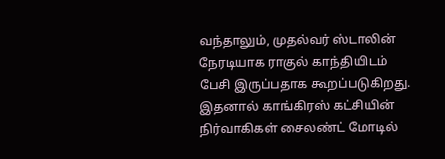வந்தாலும், முதல்வர் ஸ்டாலின் நேரடியாக ராகுல் காந்தியிடம் பேசி இருப்பதாக கூறப்படுகிறது. இதனால் காங்கிரஸ் கட்சியின் நிர்வாகிகள் சைலண்ட் மோடில்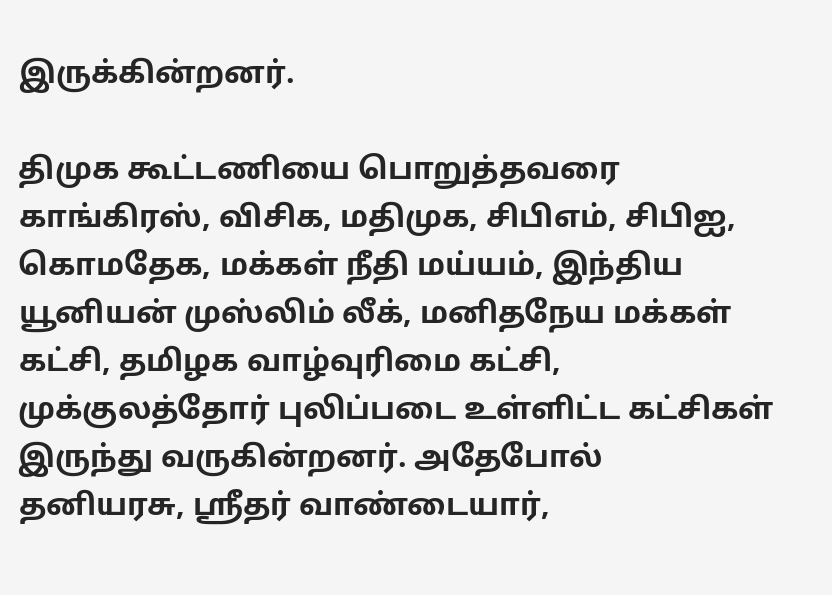இருக்கின்றனர்.

திமுக கூட்டணியை பொறுத்தவரை காங்கிரஸ், விசிக, மதிமுக, சிபிஎம், சிபிஐ, கொமதேக, மக்கள் நீதி மய்யம், இந்திய யூனியன் முஸ்லிம் லீக், மனிதநேய மக்கள் கட்சி, தமிழக வாழ்வுரிமை கட்சி, முக்குலத்தோர் புலிப்படை உள்ளிட்ட கட்சிகள் இருந்து வருகின்றனர். அதேபோல் தனியரசு, ஸ்ரீதர் வாண்டையார்,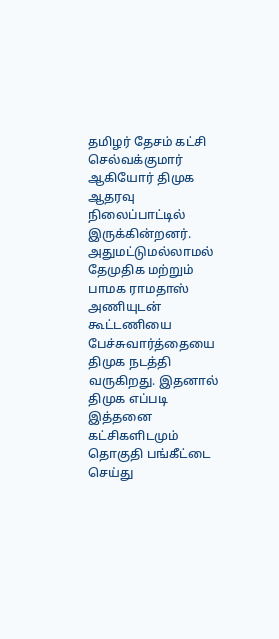தமிழர் தேசம் கட்சி செல்வக்குமார் ஆகியோர் திமுக ஆதரவு நிலைப்பாட்டில் இருக்கின்றனர்.
அதுமட்டுமல்லாமல் தேமுதிக மற்றும் பாமக ராமதாஸ் அணியுடன் கூட்டணியை பேச்சுவார்த்தையை திமுக நடத்தி வருகிறது. இதனால் திமுக எப்படி இத்தனை கட்சிகளிடமும் தொகுதி பங்கீட்டை செய்து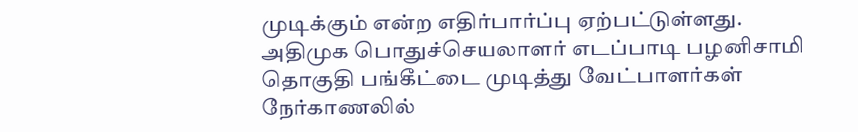முடிக்கும் என்ற எதிர்பார்ப்பு ஏற்பட்டுள்ளது. அதிமுக பொதுச்செயலாளர் எடப்பாடி பழனிசாமி தொகுதி பங்கீட்டை முடித்து வேட்பாளர்கள் நேர்காணலில்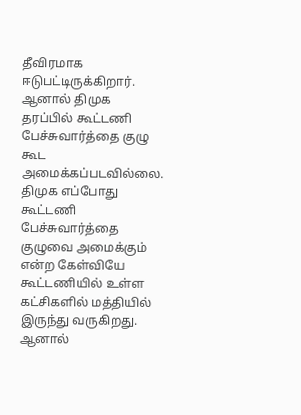தீவிரமாக ஈடுபட்டிருக்கிறார்.
ஆனால் திமுக தரப்பில் கூட்டணி பேச்சுவார்த்தை குழு கூட அமைக்கப்படவில்லை. திமுக எப்போது கூட்டணி பேச்சுவார்த்தை குழுவை அமைக்கும் என்ற கேள்வியே கூட்டணியில் உள்ள கட்சிகளில் மத்தியில் இருந்து வருகிறது. ஆனால்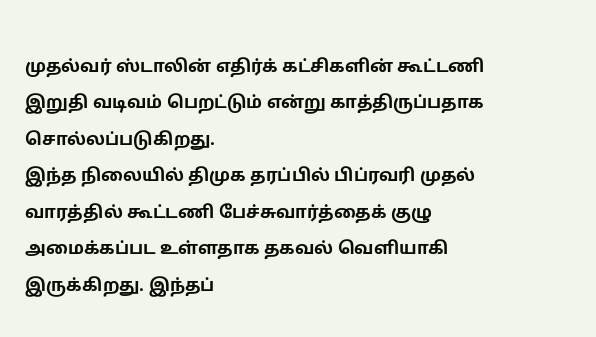முதல்வர் ஸ்டாலின் எதிர்க் கட்சிகளின் கூட்டணி இறுதி வடிவம் பெறட்டும் என்று காத்திருப்பதாக சொல்லப்படுகிறது.
இந்த நிலையில் திமுக தரப்பில் பிப்ரவரி முதல் வாரத்தில் கூட்டணி பேச்சுவார்த்தைக் குழு அமைக்கப்பட உள்ளதாக தகவல் வெளியாகி இருக்கிறது. இந்தப்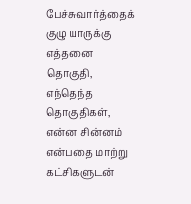பேச்சுவார்த்தைக் குழு யாருக்கு எத்தனை தொகுதி, எந்தெந்த தொகுதிகள், என்ன சின்னம் என்பதை மாற்று கட்சிகளுடன்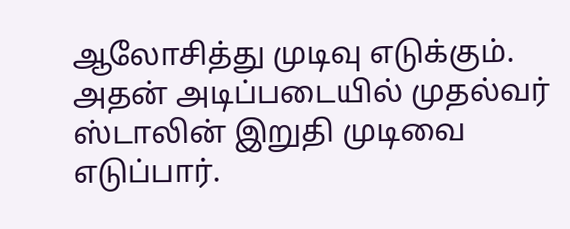ஆலோசித்து முடிவு எடுக்கும். அதன் அடிப்படையில் முதல்வர் ஸ்டாலின் இறுதி முடிவை எடுப்பார்.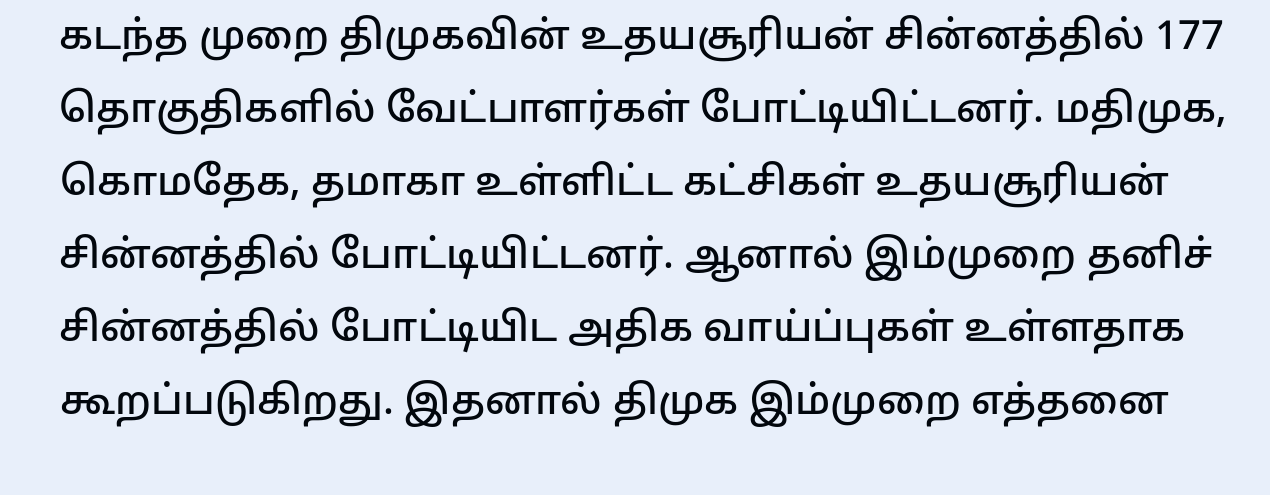கடந்த முறை திமுகவின் உதயசூரியன் சின்னத்தில் 177 தொகுதிகளில் வேட்பாளர்கள் போட்டியிட்டனர். மதிமுக, கொமதேக, தமாகா உள்ளிட்ட கட்சிகள் உதயசூரியன் சின்னத்தில் போட்டியிட்டனர். ஆனால் இம்முறை தனிச் சின்னத்தில் போட்டியிட அதிக வாய்ப்புகள் உள்ளதாக கூறப்படுகிறது. இதனால் திமுக இம்முறை எத்தனை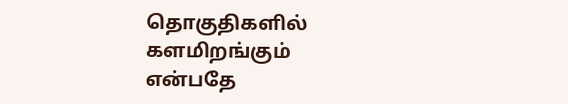தொகுதிகளில் களமிறங்கும் என்பதே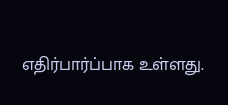எதிர்பார்ப்பாக உள்ளது.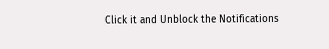Click it and Unblock the Notifications